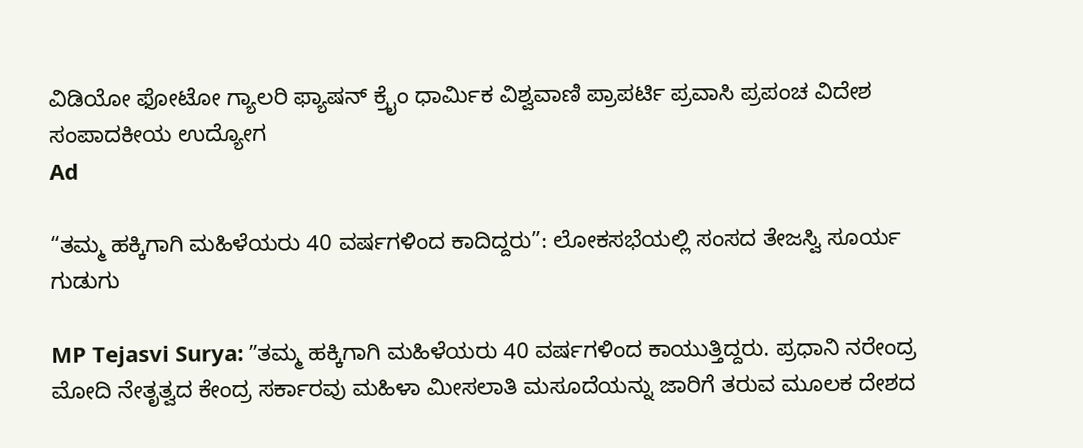ವಿಡಿಯೋ ಫೋಟೋ ಗ್ಯಾಲರಿ ಫ್ಯಾಷನ್ ಕ್ರೈಂ ಧಾರ್ಮಿಕ ವಿಶ್ವವಾಣಿ ಪ್ರಾಪರ್ಟಿ ಪ್ರವಾಸಿ ಪ್ರಪಂಚ ವಿದೇಶ ಸಂಪಾದಕೀಯ ಉದ್ಯೋಗ
Ad

“ತಮ್ಮ ಹಕ್ಕಿಗಾಗಿ ಮಹಿಳೆಯರು 40 ವರ್ಷಗಳಿಂದ ಕಾದಿದ್ದರು”: ಲೋಕಸಭೆಯಲ್ಲಿ ಸಂಸದ ತೇಜಸ್ವಿ ಸೂರ್ಯ ಗುಡುಗು

MP Tejasvi Surya: ʼʼತಮ್ಮ ಹಕ್ಕಿಗಾಗಿ ಮಹಿಳೆಯರು 40 ವರ್ಷಗಳಿಂದ ಕಾಯುತ್ತಿದ್ದರು. ಪ್ರಧಾನಿ ನರೇಂದ್ರ ಮೋದಿ ನೇತೃತ್ವದ ಕೇಂದ್ರ ಸರ್ಕಾರವು ಮಹಿಳಾ ಮೀಸಲಾತಿ ಮಸೂದೆಯನ್ನು ಜಾರಿಗೆ ತರುವ ಮೂಲಕ ದೇಶದ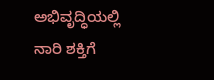ಅಭಿವೃದ್ಧಿಯಲ್ಲಿ ನಾರಿ ಶಕ್ತಿಗೆ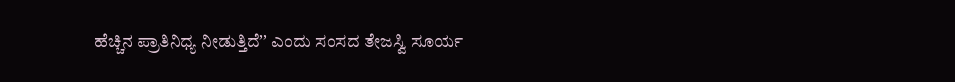ಹೆಚ್ಚಿನ ಪ್ರಾತಿನಿಧ್ಯ ನೀಡುತ್ತಿದೆʼʼ ಎಂದು ಸಂಸದ ತೇಜಸ್ವಿ ಸೂರ್ಯ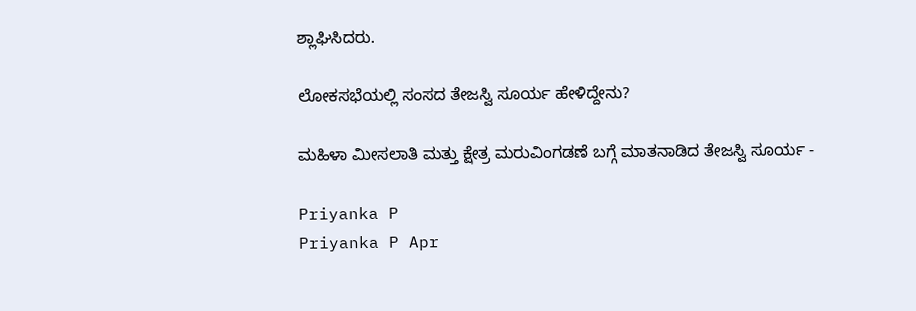ಶ್ಲಾಘಿಸಿದರು.

ಲೋಕಸಭೆಯಲ್ಲಿ ಸಂಸದ ತೇಜಸ್ವಿ ಸೂರ್ಯ ಹೇಳಿದ್ದೇನು?

ಮಹಿಳಾ ಮೀಸಲಾತಿ ಮತ್ತು ಕ್ಷೇತ್ರ ಮರುವಿಂಗಡಣೆ ಬಗ್ಗೆ ಮಾತನಾಡಿದ ತೇಜಸ್ವಿ ಸೂರ್ಯ -

Priyanka P
Priyanka P Apr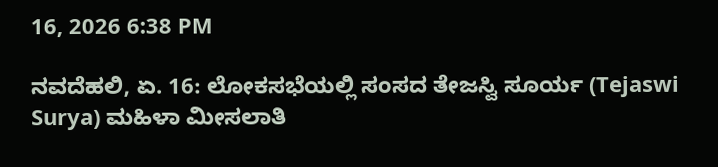16, 2026 6:38 PM

ನವದೆಹಲಿ, ಏ. 16: ಲೋಕಸಭೆಯಲ್ಲಿ ಸಂಸದ ತೇಜಸ್ವಿ ಸೂರ್ಯ (Tejaswi Surya) ಮಹಿಳಾ ಮೀಸಲಾತಿ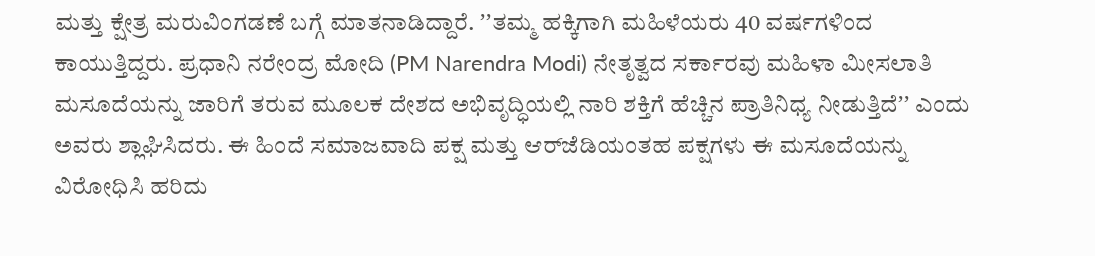ಮತ್ತು ಕ್ಷೇತ್ರ ಮರುವಿಂಗಡಣೆ ಬಗ್ಗೆ ಮಾತನಾಡಿದ್ದಾರೆ. ʼʼತಮ್ಮ ಹಕ್ಕಿಗಾಗಿ ಮಹಿಳೆಯರು 40 ವರ್ಷಗಳಿಂದ ಕಾಯುತ್ತಿದ್ದರು. ಪ್ರಧಾನಿ ನರೇಂದ್ರ ಮೋದಿ (PM Narendra Modi) ನೇತೃತ್ವದ ಸರ್ಕಾರವು ಮಹಿಳಾ ಮೀಸಲಾತಿ ಮಸೂದೆಯನ್ನು ಜಾರಿಗೆ ತರುವ ಮೂಲಕ ದೇಶದ ಅಭಿವೃದ್ಧಿಯಲ್ಲಿ ನಾರಿ ಶಕ್ತಿಗೆ ಹೆಚ್ಚಿನ ಪ್ರಾತಿನಿಧ್ಯ ನೀಡುತ್ತಿದೆʼʼ ಎಂದು ಅವರು ಶ್ಲಾಘಿಸಿದರು. ಈ ಹಿಂದೆ ಸಮಾಜವಾದಿ ಪಕ್ಷ ಮತ್ತು ಆರ್‌ಜೆಡಿಯಂತಹ ಪಕ್ಷಗಳು ಈ ಮಸೂದೆಯನ್ನು ವಿರೋಧಿಸಿ ಹರಿದು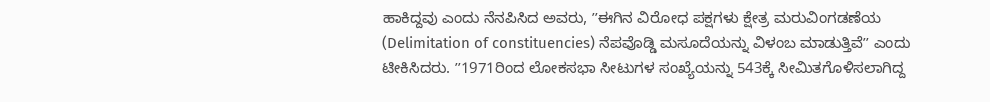ಹಾಕಿದ್ದವು ಎಂದು ನೆನಪಿಸಿದ ಅವರು, ʼʼಈಗಿನ ವಿರೋಧ ಪಕ್ಷಗಳು ಕ್ಷೇತ್ರ ಮರುವಿಂಗಡಣೆಯ (Delimitation of constituencies) ನೆಪವೊಡ್ಡಿ ಮಸೂದೆಯನ್ನು ವಿಳಂಬ ಮಾಡುತ್ತಿವೆʼʼ ಎಂದು ಟೀಕಿಸಿದರು. ʼʼ1971ರಿಂದ ಲೋಕಸಭಾ ಸೀಟುಗಳ ಸಂಖ್ಯೆಯನ್ನು 543ಕ್ಕೆ ಸೀಮಿತಗೊಳಿಸಲಾಗಿದ್ದ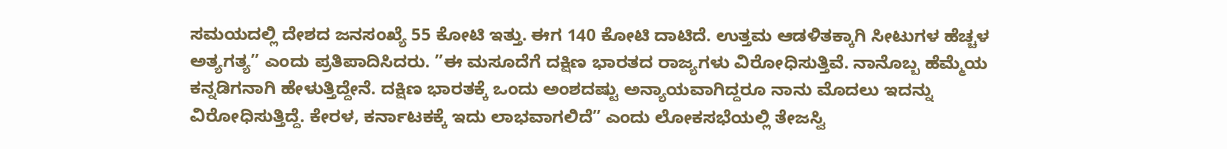ಸಮಯದಲ್ಲಿ ದೇಶದ ಜನಸಂಖ್ಯೆ 55 ಕೋಟಿ ಇತ್ತು. ಈಗ 140 ಕೋಟಿ ದಾಟಿದೆ. ಉತ್ತಮ ಆಡಳಿತಕ್ಕಾಗಿ ಸೀಟುಗಳ ಹೆಚ್ಚಳ ಅತ್ಯಗತ್ಯʼʼ ಎಂದು ಪ್ರತಿಪಾದಿಸಿದರು. ʼʼಈ ಮಸೂದೆಗೆ ದಕ್ಷಿಣ ಭಾರತದ ರಾಜ್ಯಗಳು ವಿರೋಧಿಸುತ್ತಿವೆ. ನಾನೊಬ್ಬ ಹೆಮ್ಮೆಯ ಕನ್ನಡಿಗನಾಗಿ ಹೇಳುತ್ತಿದ್ದೇನೆ. ದಕ್ಷಿಣ ಭಾರತಕ್ಕೆ ಒಂದು ಅಂಶದಷ್ಟು ಅನ್ಯಾಯವಾಗಿದ್ದರೂ ನಾನು ಮೊದಲು ಇದನ್ನು ವಿರೋಧಿಸುತ್ತಿದ್ದೆ. ಕೇರಳ, ಕರ್ನಾಟಕಕ್ಕೆ ಇದು ಲಾಭವಾಗಲಿದೆʼʼ ಎಂದು ಲೋಕಸಭೆಯಲ್ಲಿ ತೇಜಸ್ವಿ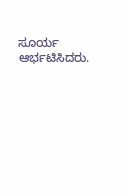ಸೂರ್ಯ ಆರ್ಭಟಿಸಿದರು.